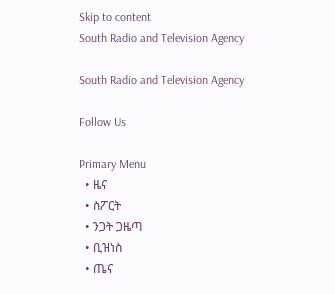Skip to content
South Radio and Television Agency

South Radio and Television Agency

Follow Us

Primary Menu
  • ዜና
  • ስፖርት
  • ንጋት ጋዜጣ
  • ቢዝነስ
  • ጤና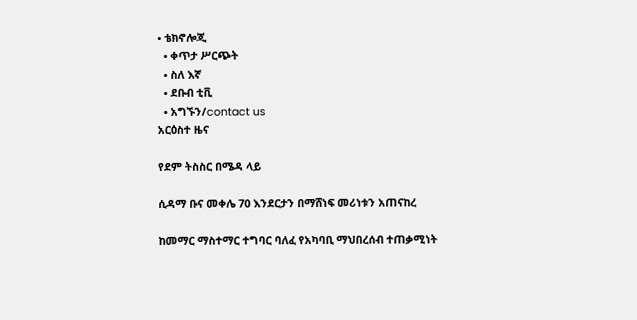• ቴክኖሎጂ
  • ቀጥታ ሥርጭት
  • ስለ እኛ
  • ደቡብ ቲቪ
  • አግኙን/contact us
አርዕስተ ዜና

የደም ትስስር በሜዳ ላይ

ሲዳማ ቡና መቀሌ 70 እንደርታን በማሸነፍ መሪነቱን አጠናከረ

ከመማር ማስተማር ተግባር ባለፈ የአካባቢ ማህበረሰብ ተጠቃሚነት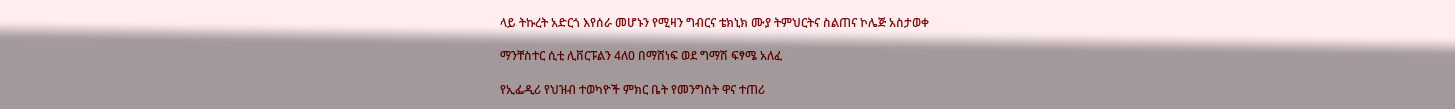ላይ ትኩረት አድርጎ እየሰራ መሆኑን የሚዛን ግብርና ቴክኒክ ሙያ ትምህርትና ስልጠና ኮሌጅ አስታወቀ

ማንቸስተር ሲቲ ሊቨርፑልን 4ለ0 በማሸነፍ ወደ ግማሽ ፍፃሜ አለፈ

የኢፌዲሪ የህዝብ ተወካዮች ምክር ቤት የመንግስት ዋና ተጠሪ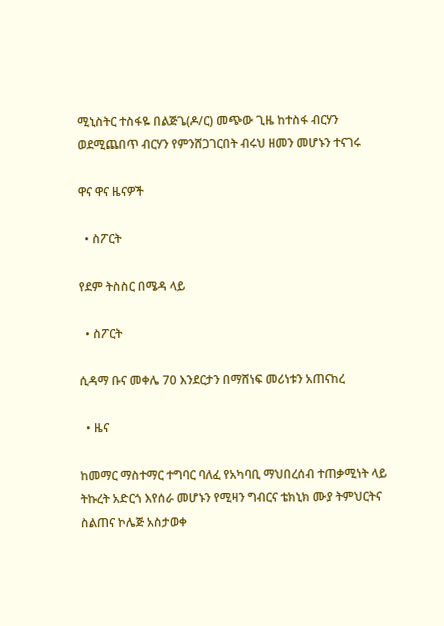ሚኒስትር ተስፋዬ በልጅጌ(ዶ/ር) መጭው ጊዜ ከተስፋ ብርሃን ወደሚጨበጥ ብርሃን የምንሸጋገርበት ብሩህ ዘመን መሆኑን ተናገሩ

ዋና ዋና ዜናዎች

  • ስፖርት

የደም ትስስር በሜዳ ላይ

  • ስፖርት

ሲዳማ ቡና መቀሌ 70 እንደርታን በማሸነፍ መሪነቱን አጠናከረ

  • ዜና

ከመማር ማስተማር ተግባር ባለፈ የአካባቢ ማህበረሰብ ተጠቃሚነት ላይ ትኩረት አድርጎ እየሰራ መሆኑን የሚዛን ግብርና ቴክኒክ ሙያ ትምህርትና ስልጠና ኮሌጅ አስታወቀ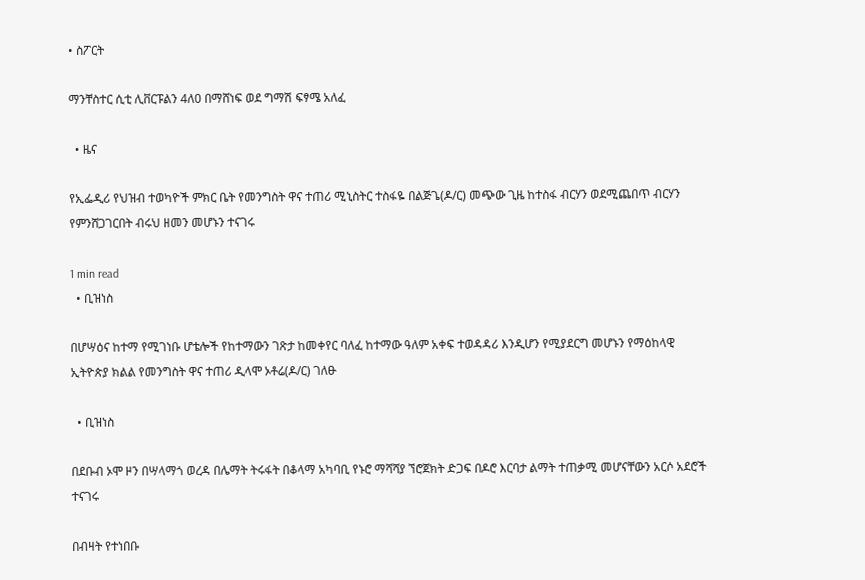• ስፖርት

ማንቸስተር ሲቲ ሊቨርፑልን 4ለ0 በማሸነፍ ወደ ግማሽ ፍፃሜ አለፈ

  • ዜና

የኢፌዲሪ የህዝብ ተወካዮች ምክር ቤት የመንግስት ዋና ተጠሪ ሚኒስትር ተስፋዬ በልጅጌ(ዶ/ር) መጭው ጊዜ ከተስፋ ብርሃን ወደሚጨበጥ ብርሃን የምንሸጋገርበት ብሩህ ዘመን መሆኑን ተናገሩ

1 min read
  • ቢዝነስ

በሆሣዕና ከተማ የሚገነቡ ሆቴሎች የከተማውን ገጽታ ከመቀየር ባለፈ ከተማው ዓለም አቀፍ ተወዳዳሪ እንዲሆን የሚያደርግ መሆኑን የማዕከላዊ ኢትዮጵያ ክልል የመንግስት ዋና ተጠሪ ዲላሞ ኦቶሬ(ዶ/ር) ገለፁ

  • ቢዝነስ

በደቡብ ኦሞ ዞን በሣላማጎ ወረዳ በሌማት ትሩፋት በቆላማ አካባቢ የኑሮ ማሻሻያ ኘሮጀክት ድጋፍ በዶሮ እርባታ ልማት ተጠቃሚ መሆናቸውን አርሶ አደሮች ተናገሩ

በብዛት የተነበቡ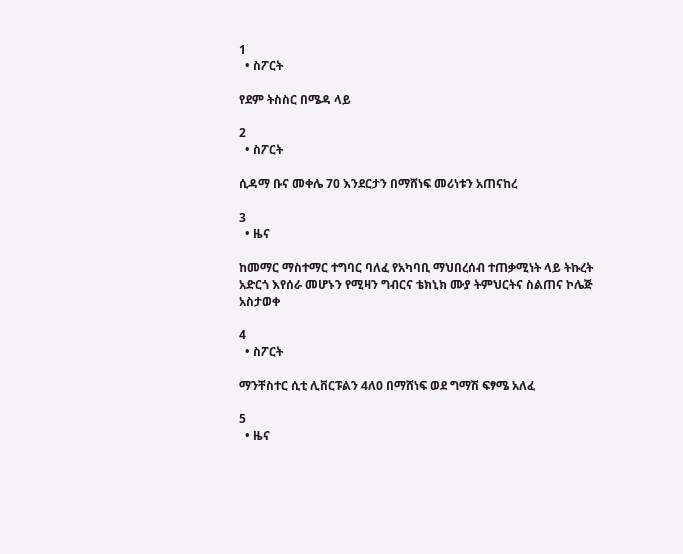1
  • ስፖርት

የደም ትስስር በሜዳ ላይ

2
  • ስፖርት

ሲዳማ ቡና መቀሌ 70 እንደርታን በማሸነፍ መሪነቱን አጠናከረ

3
  • ዜና

ከመማር ማስተማር ተግባር ባለፈ የአካባቢ ማህበረሰብ ተጠቃሚነት ላይ ትኩረት አድርጎ እየሰራ መሆኑን የሚዛን ግብርና ቴክኒክ ሙያ ትምህርትና ስልጠና ኮሌጅ አስታወቀ

4
  • ስፖርት

ማንቸስተር ሲቲ ሊቨርፑልን 4ለ0 በማሸነፍ ወደ ግማሽ ፍፃሜ አለፈ

5
  • ዜና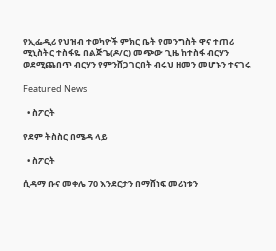የኢፌዲሪ የህዝብ ተወካዮች ምክር ቤት የመንግስት ዋና ተጠሪ ሚኒስትር ተስፋዬ በልጅጌ(ዶ/ር) መጭው ጊዜ ከተስፋ ብርሃን ወደሚጨበጥ ብርሃን የምንሸጋገርበት ብሩህ ዘመን መሆኑን ተናገሩ

Featured News

  • ስፖርት

የደም ትስስር በሜዳ ላይ

  • ስፖርት

ሲዳማ ቡና መቀሌ 70 እንደርታን በማሸነፍ መሪነቱን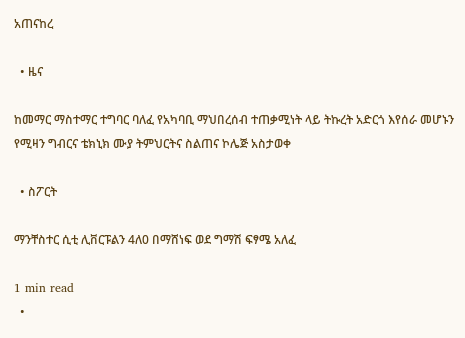አጠናከረ

  • ዜና

ከመማር ማስተማር ተግባር ባለፈ የአካባቢ ማህበረሰብ ተጠቃሚነት ላይ ትኩረት አድርጎ እየሰራ መሆኑን የሚዛን ግብርና ቴክኒክ ሙያ ትምህርትና ስልጠና ኮሌጅ አስታወቀ

  • ስፖርት

ማንቸስተር ሲቲ ሊቨርፑልን 4ለ0 በማሸነፍ ወደ ግማሽ ፍፃሜ አለፈ

1 min read
  •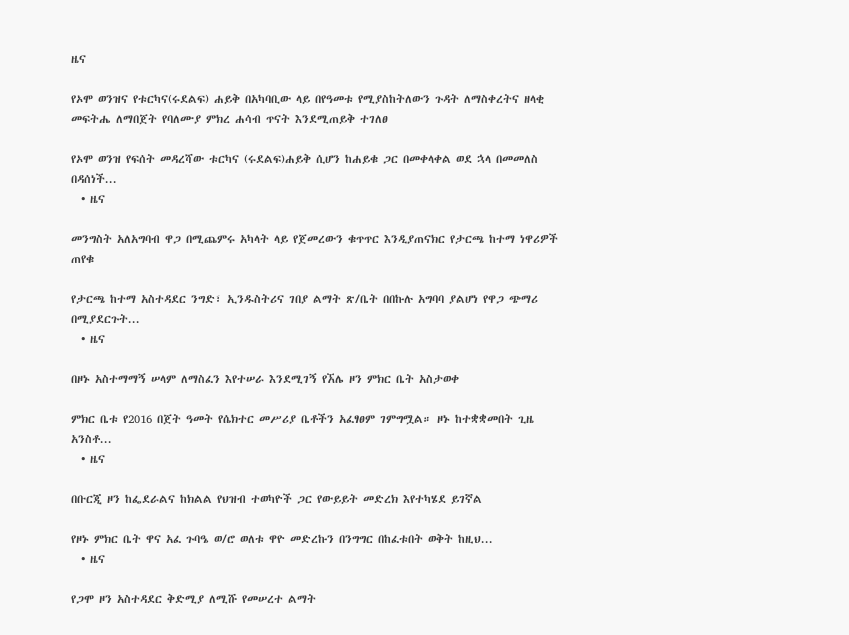ዜና

የኦሞ ወንዝና የቱርካና(ሩደልፍ) ሐይቅ በአካባቢው ላይ በየዓመቱ የሚያስከትለውን ጉዳት ለማስቀረትና ዘላቂ መፍትሔ ለማበጀት የባለሙያ ምክረ ሐሳብ ጥናት እንደሚጠይቅ ተገለፀ

የኦሞ ወንዝ የፍሰት መዳረሻው ቱርካና (ሩደልፍ)ሐይቅ ሲሆን ከሐይቁ ጋር በመቀላቀል ወደ ኋላ በመመለስ በዳሰነች...
  • ዜና

መንግስት አለአግባብ ዋጋ በሚጨምሩ አካላት ላይ የጀመረውን ቁጥጥር እንዲያጠናክር የታርጫ ከተማ ነዋሪዎች ጠየቁ

የታርጫ ከተማ አስተዳደር ንግድ፣ ኢንዱስትሪና ገበያ ልማት ጽ/ቤት በበኩሉ አግባባ ያልሆነ የዋጋ ጭማሪ በሚያደርጉት...
  • ዜና

በዞኑ አስተማማኝ ሠላም ለማስፈን እየተሠራ እንደሚገኝ የኧሌ ዞን ምክር ቤት አስታወቀ

ምክር ቤቱ የ2016 በጀት ዓመት የሴክተር መሥሪያ ቤቶችን አፈፃፀም ገምግሟል። ዞኑ ከተቋቋመበት ጊዜ አንስቶ...
  • ዜና

በቡርጂ ዞን ከፌደራልና ከክልል የህዝብ ተወካዮች ጋር የውይይት መድረክ እየተካሄደ ይገኛል

የዞኑ ምክር ቤት ዋና አፈ ጉባዔ ወ/ሮ ወለቱ ዋዮ መድረኩን በንግግር በከፈቱበት ወቅት ከዚህ...
  • ዜና

የጋሞ ዞን አስተዳደር ቅድሚያ ለሚሹ የመሠረተ ልማት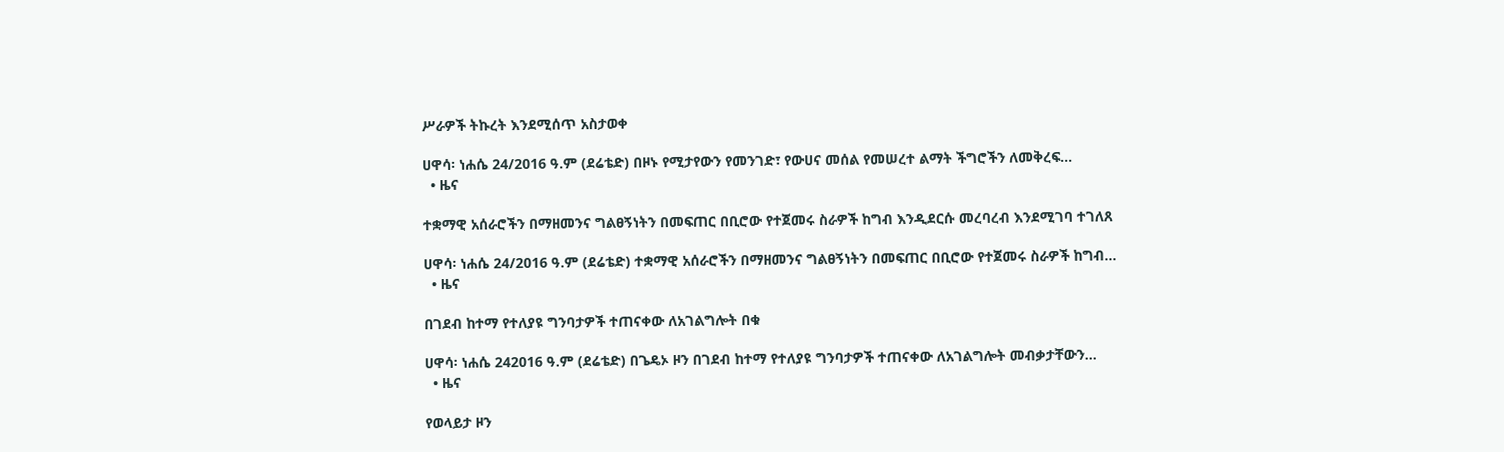ሥራዎች ትኩረት እንደሚሰጥ አስታወቀ

ሀዋሳ፡ ነሐሴ 24/2016 ዓ.ም (ደሬቴድ) በዞኑ የሚታየውን የመንገድ፣ የውሀና መሰል የመሠረተ ልማት ችግሮችን ለመቅረፍ...
  • ዜና

ተቋማዊ አሰራሮችን በማዘመንና ግልፀኝነትን በመፍጠር በቢሮው የተጀመሩ ስራዎች ከግብ እንዲደርሱ መረባረብ እንደሚገባ ተገለጸ

ሀዋሳ፡ ነሐሴ 24/2016 ዓ.ም (ደሬቴድ) ተቋማዊ አሰራሮችን በማዘመንና ግልፀኝነትን በመፍጠር በቢሮው የተጀመሩ ስራዎች ከግብ...
  • ዜና

በገደብ ከተማ የተለያዩ ግንባታዎች ተጠናቀው ለአገልግሎት በቁ

ሀዋሳ፡ ነሐሴ 242016 ዓ.ም (ደሬቴድ) በጌዴኦ ዞን በገደብ ከተማ የተለያዩ ግንባታዎች ተጠናቀው ለአገልግሎት መብቃታቸውን...
  • ዜና

የወላይታ ዞን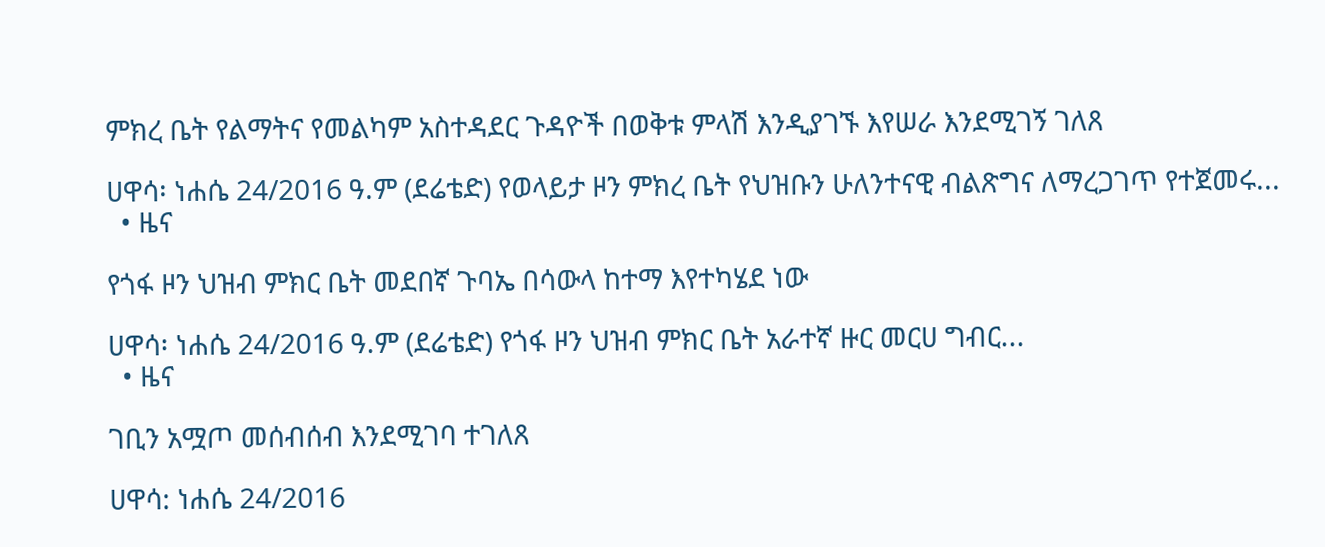ምክረ ቤት የልማትና የመልካም አስተዳደር ጉዳዮች በወቅቱ ምላሽ እንዲያገኙ እየሠራ እንደሚገኝ ገለጸ

ሀዋሳ፡ ነሐሴ 24/2016 ዓ.ም (ደሬቴድ) የወላይታ ዞን ምክረ ቤት የህዝቡን ሁለንተናዊ ብልጽግና ለማረጋገጥ የተጀመሩ...
  • ዜና

የጎፋ ዞን ህዝብ ምክር ቤት መደበኛ ጉባኤ በሳውላ ከተማ እየተካሄደ ነው

ሀዋሳ፡ ነሐሴ 24/2016 ዓ.ም (ደሬቴድ) የጎፋ ዞን ህዝብ ምክር ቤት አራተኛ ዙር መርሀ ግብር...
  • ዜና

ገቢን አሟጦ መሰብሰብ እንደሚገባ ተገለጸ

ሀዋሳ: ነሐሴ 24/2016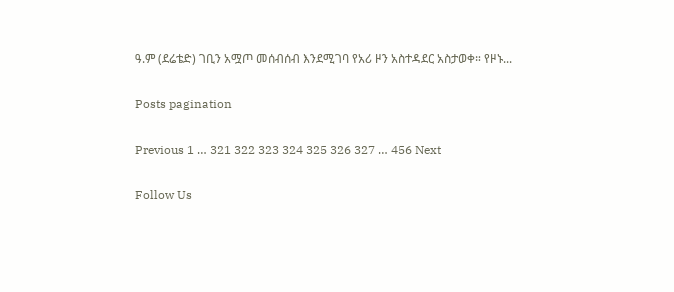ዓ.ም (ደሬቴድ) ገቢን አሟጦ መሰብሰብ እንደሚገባ የአሪ ዞን አስተዳደር አስታወቀ። የዞኑ...

Posts pagination

Previous 1 … 321 322 323 324 325 326 327 … 456 Next

Follow Us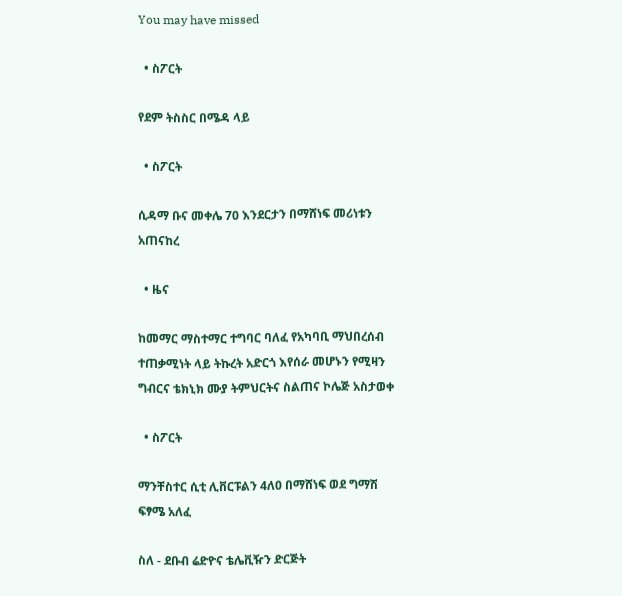You may have missed

  • ስፖርት

የደም ትስስር በሜዳ ላይ

  • ስፖርት

ሲዳማ ቡና መቀሌ 70 እንደርታን በማሸነፍ መሪነቱን አጠናከረ

  • ዜና

ከመማር ማስተማር ተግባር ባለፈ የአካባቢ ማህበረሰብ ተጠቃሚነት ላይ ትኩረት አድርጎ እየሰራ መሆኑን የሚዛን ግብርና ቴክኒክ ሙያ ትምህርትና ስልጠና ኮሌጅ አስታወቀ

  • ስፖርት

ማንቸስተር ሲቲ ሊቨርፑልን 4ለ0 በማሸነፍ ወደ ግማሽ ፍፃሜ አለፈ

ስለ - ደቡብ ሬድዮና ቴሌቪዥን ድርጅት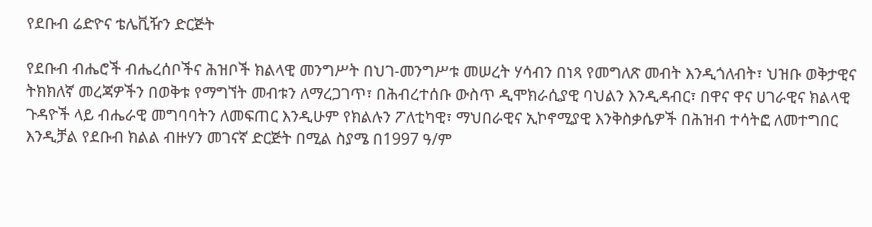የደቡብ ሬድዮና ቴሌቪዥን ድርጅት

የደቡብ ብሔሮች ብሔረሰቦችና ሕዝቦች ክልላዊ መንግሥት በህገ-መንግሥቱ መሠረት ሃሳብን በነጻ የመግለጽ መብት እንዲጎለብት፣ ህዝቡ ወቅታዊና ትክክለኛ መረጃዎችን በወቅቱ የማግኘት መብቱን ለማረጋገጥ፣ በሕብረተሰቡ ውስጥ ዲሞክራሲያዊ ባህልን እንዲዳብር፣ በዋና ዋና ሀገራዊና ክልላዊ ጉዳዮች ላይ ብሔራዊ መግባባትን ለመፍጠር እንዲሁም የክልሉን ፖለቲካዊ፣ ማህበራዊና ኢኮኖሚያዊ እንቅስቃሴዎች በሕዝብ ተሳትፎ ለመተግበር እንዲቻል የደቡብ ክልል ብዙሃን መገናኛ ድርጅት በሚል ስያሜ በ1997 ዓ/ም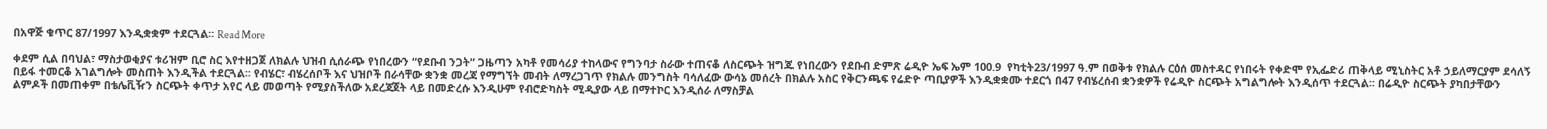በአዋጅ ቁጥር 87/1997 እንዲቋቋም ተደርጓል፡፡ Read More

ቀደም ሲል በባህል፣ ማስታወቂያና ቱሪዝም ቢሮ ስር እየተዘጋጀ ለክልሉ ህዝብ ሲሰራጭ የነበረውን “የደቡብ ንጋት” ጋዜጣን አካቶ የመሳሪያ ተከላውና የግንባታ ስራው ተጠናቆ ለስርጭት ዝግጁ የነበረውን የደቡብ ድምጽ ሬዲዮ ኤፍ ኤም 100.9  የካቲት23/1997 ዓ.ም በወቅቱ የክልሉ ርዕሰ መስተዳር የነበሩት የቀድሞ የኢፌድሪ ጠቅላይ ሚኒስትር አቶ ኃይለማርያም ደሳለኝ በይፋ ተመርቆ አገልግሎት መስጠት እንዲችል ተደርጓል፡፡ የብሄር፣ ብሄረሰቦች እና ህዝቦች በራሳቸው ቋንቋ መረጃ የማግኘት መብት ለማረጋገጥ የክልሉ መንግስት ባሳለፈው ውሳኔ መሰረት በክልሉ አስር የቅርንጫፍ የሬድዮ ጣቢያዎች እንዲቋቋሙ ተደርጎ በ47 የብሄረሰብ ቋንቋዎች የሬዲዮ ስርጭት አግልግሎት እንዲሰጥ ተደርጓል፡፡ በሬዲዮ ስርጭት ያካበታቸውን ልምዶች በመጠቀም በቴሌቪዥን ስርጭት ቀጥታ አየር ላይ መወጣት የሚያስችለው አደረጃጀት ላይ በመድረሱ እንዲሁም የብሮድካስት ሚዲያው ላይ በማተኮር እንዲሰራ ለማስቻል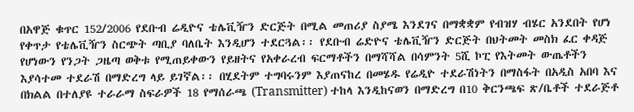በአዋጅ ቁጥር 152/2006 የደቡብ ሬዲዮና ቴሌቪዥን ድርጅት በሚል መጠሪያ ስያሜ እንደገና በማቋቋም የብዝሃ ብሄር አንደበት የሆነ የቀጥታ የቴሌቪዥን ስርጭት ጣቢያ ባለቤት እንዲሆን ተደርጓል፡፡ የደቡብ ሬድዮና ቴሌቪዥን ድርጅት በህትመት መስክ ፈር ቀዳጅ የሆነውን የንጋት ጋዜጣ ወቅቱ የሚጠይቀውን የይዘትና የአቀራረብ ፍርማቶችን በማሻሻል በሳምንት 5ሺ ኮፒ የእትመት ውጤቶችን እያሳተመ ተደራሽ በማድረግ ላይ ይገኛል፡፡ በሂደትም ተግባሩንም እያጠናከረ በመሄዱ የሬዲዮ ተደራሽነትን በማስፋት በአዲስ አበባ እና በክልል በተለያዩ ተራራማ ስፍራዎች 18 የማሰራጫ (Transmitter) ተከላ እንዲከናወን በማድረግ በ10 ቅርንጫፍ ጽ/ቤቶች ተደራጅቶ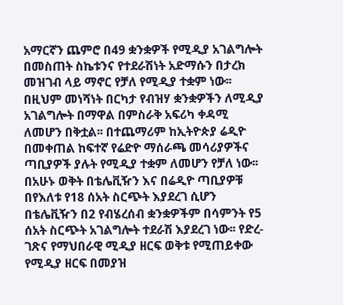አማርኛን ጨምሮ በ49 ቋንቋዎች የሚዲያ አገልግሎት በመስጠት ስኬቱንና የተደራሽነት አድማሱን በታረክ መዝገብ ላይ ማኖር የቻለ የሚዲያ ተቋም ነው፡፡ በዚህም መነሻነት በርካታ የብዝሃ ቋንቋዎችን ለሚዲያ አገልግሎት በማዋል በምስራቅ አፍሪካ ቀዳሚ ለመሆን በቅቷል፡፡ በተጨማሪም ከኢትዮጵያ ሬዲዮ በመቀጠል ከፍተኛ የሬድዮ ማሰራጫ መሳሪያዎችና ጣቢያዎች ያሉት የሚዲያ ተቋም ለመሆን የቻለ ነው፡፡ በአሁኑ ወቅት በቴሌቪዥን እና በሬዲዮ ጣቢያዎቹ በየእለቱ የ18 ሰአት ስርጭት እያደረገ ሲሆን በቴሌቪዥን በ2 የብሄረሰብ ቋንቋዎችም በሳምንት የ5 ሰአት ስርጭት አገልግሎት ተደራሽ እያደረገ ነው፡፡ የድረ-ገጽና የማህበራዊ ሚዲያ ዘርፍ ወቅቱ የሚጠይቀው የሚዲያ ዘርፍ በመያዝ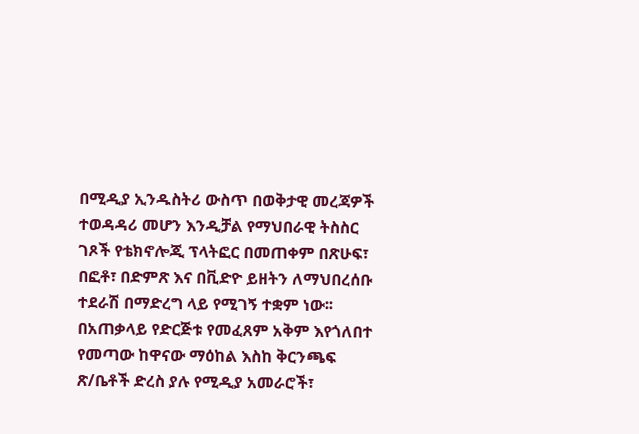በሚዲያ ኢንዱስትሪ ውስጥ በወቅታዊ መረጃዎች ተወዳዳሪ መሆን እንዲቻል የማህበራዊ ትስስር ገጾች የቴክኖሎጂ ፕላትፎር በመጠቀም በጽሁፍ፣ በፎቶ፣ በድምጽ እና በቪድዮ ይዘትን ለማህበረሰቡ ተደራሽ በማድረግ ላይ የሚገኝ ተቋም ነው፡፡ በአጠቃላይ የድርጅቱ የመፈጸም አቅም እየጎለበተ የመጣው ከዋናው ማዕከል እስከ ቅርንጫፍ ጽ/ቤቶች ድረስ ያሉ የሚዲያ አመራሮች፣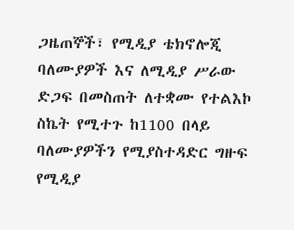ጋዜጠኞች፣ የሚዲያ ቴክኖሎጂ ባለሙያዎች እና ለሚዲያ ሥራው ድጋፍ በመስጠት ለተቋሙ የተልእኮ ስኬት የሚተጉ ከ1100 በላይ ባለሙያዎችን የሚያስተዳድር ግዙፍ  የሚዲያ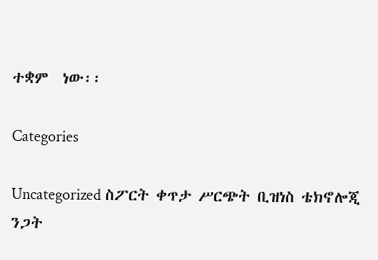ተቋም  ነው፡፡

Categories

Uncategorized ስፖርት ቀጥታ ሥርጭት ቢዝነስ ቴክኖሎጂ ንጋት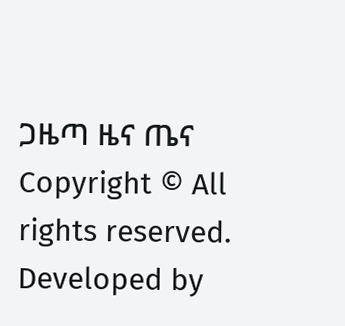ጋዜጣ ዜና ጤና
Copyright © All rights reserved. Developed by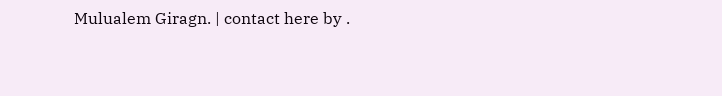Mulualem Giragn. | contact here by .